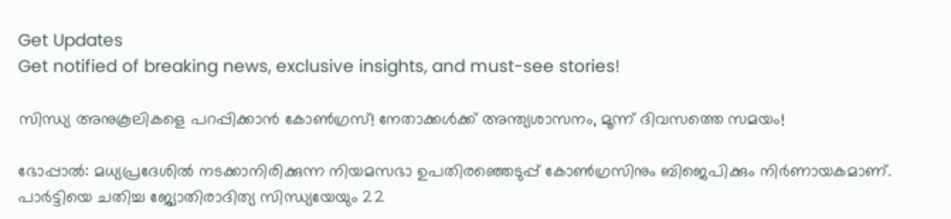Get Updates
Get notified of breaking news, exclusive insights, and must-see stories!

സിന്ധ്യ അനുകൂലികളെ പറപ്പിക്കാൻ കോൺഗ്രസ്! നേതാക്കൾക്ക് അന്ത്യശാസനം, മൂന്ന് ദിവസത്തെ സമയം!

ഭോപ്പാല്‍: മധ്യപ്രദേശില്‍ നടക്കാനിരിക്കുന്ന നിയമസഭാ ഉപതിരഞ്ഞെടുപ്പ് കോണ്‍ഗ്രസിനും ബിജെപിക്കും നിര്‍ണായകമാണ്. പാര്‍ട്ടിയെ ചതിച്ച ജ്യോതിരാദിത്യ സിന്ധ്യയേയും 22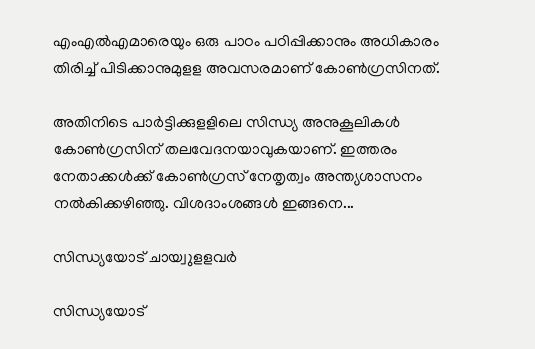എംഎല്‍എമാരെയും ഒരു പാഠം പഠിപ്പിക്കാനും അധികാരം തിരിച്ച് പിടിക്കാനുമുളള അവസരമാണ് കോണ്‍ഗ്രസിനത്.

അതിനിടെ പാര്‍ട്ടിക്കുളളിലെ സിന്ധ്യ അനുകൂലികള്‍ കോണ്‍ഗ്രസിന് തലവേദനയാവുകയാണ്. ഇത്തരം നേതാക്കള്‍ക്ക് കോണ്‍ഗ്രസ് നേതൃത്വം അന്ത്യശാസനം നല്‍കിക്കഴിഞ്ഞു. വിശദാംശങ്ങള്‍ ഇങ്ങനെ...

സിന്ധ്യയോട് ചായ്വുളളവര്‍

സിന്ധ്യയോട്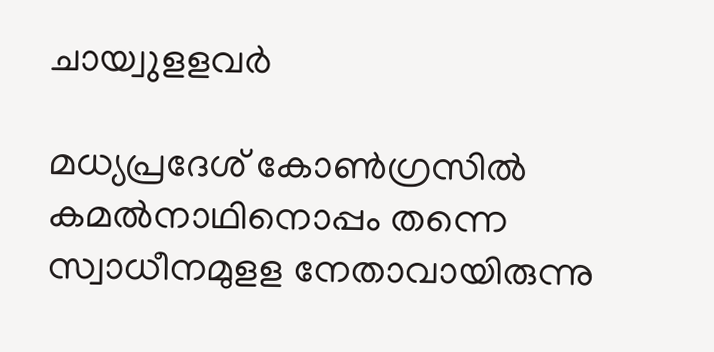ചായ്വുളളവര്‍

മധ്യപ്രദേശ് കോണ്‍ഗ്രസില്‍ കമല്‍നാഥിനൊപ്പം തന്നെ സ്വാധീനമുളള നേതാവായിരുന്നു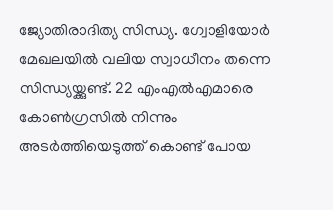ജ്യോതിരാദിത്യ സിന്ധ്യ. ഗ്വോളിയോര്‍ മേഖലയില്‍ വലിയ സ്വാധീനം തന്നെ സിന്ധ്യയ്ക്കുണ്ട്. 22 എംഎല്‍എമാരെ കോണ്‍ഗ്രസില്‍ നിന്നും അടര്‍ത്തിയെടുത്ത് കൊണ്ട് പോയ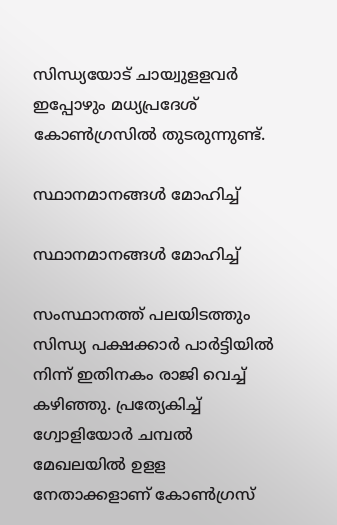സിന്ധ്യയോട് ചായ്വുളളവര്‍ ഇപ്പോഴും മധ്യപ്രദേശ് കോണ്‍ഗ്രസില്‍ തുടരുന്നുണ്ട്.

സ്ഥാനമാനങ്ങള്‍ മോഹിച്ച്

സ്ഥാനമാനങ്ങള്‍ മോഹിച്ച്

സംസ്ഥാനത്ത് പലയിടത്തും സിന്ധ്യ പക്ഷക്കാര്‍ പാര്‍ട്ടിയില്‍ നിന്ന് ഇതിനകം രാജി വെച്ച് കഴിഞ്ഞു. പ്രത്യേകിച്ച് ഗ്വോളിയോര്‍ ചമ്പല്‍ മേഖലയില്‍ ഉളള നേതാക്കളാണ് കോണ്‍ഗ്രസ്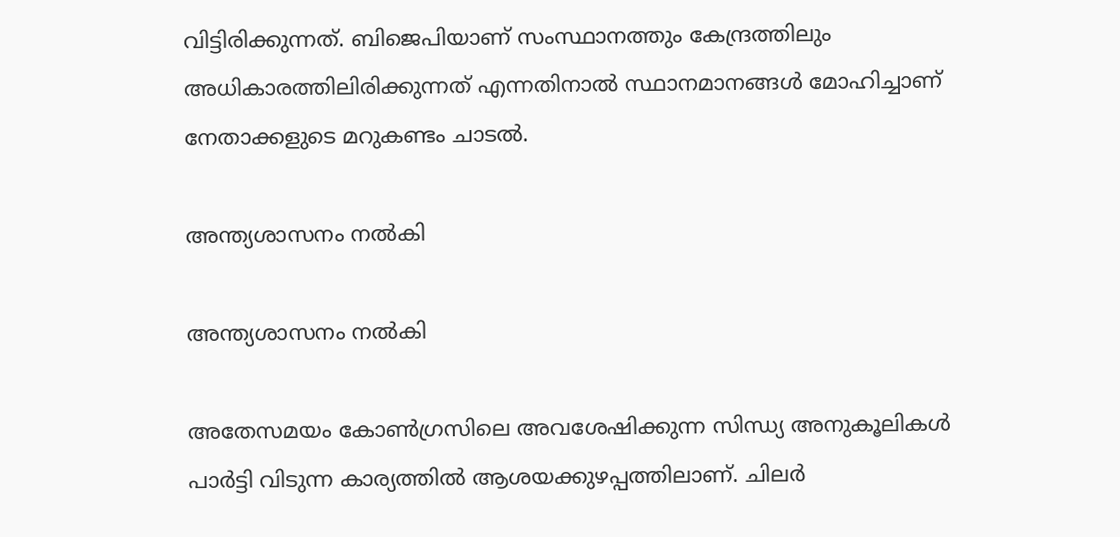വിട്ടിരിക്കുന്നത്. ബിജെപിയാണ് സംസ്ഥാനത്തും കേന്ദ്രത്തിലും അധികാരത്തിലിരിക്കുന്നത് എന്നതിനാല്‍ സ്ഥാനമാനങ്ങള്‍ മോഹിച്ചാണ് നേതാക്കളുടെ മറുകണ്ടം ചാടല്‍.

അന്ത്യശാസനം നല്‍കി

അന്ത്യശാസനം നല്‍കി

അതേസമയം കോണ്‍ഗ്രസിലെ അവശേഷിക്കുന്ന സിന്ധ്യ അനുകൂലികള്‍ പാര്‍ട്ടി വിടുന്ന കാര്യത്തില്‍ ആശയക്കുഴപ്പത്തിലാണ്. ചിലര്‍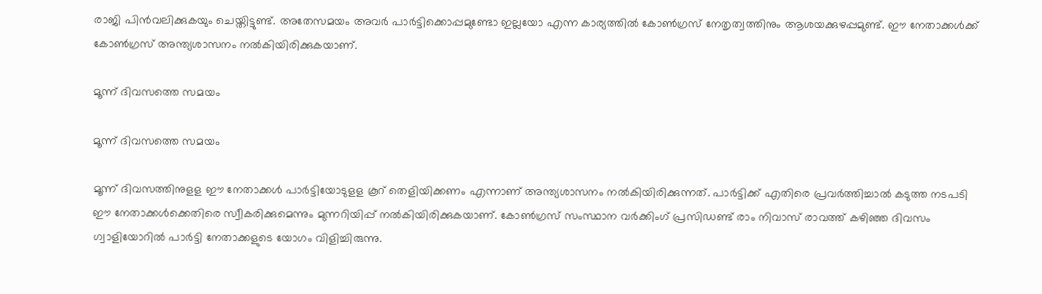രാജി പിന്‍വലിക്കുകയും ചെയ്തിട്ടുണ്ട്. അതേസമയം അവര്‍ പാര്‍ട്ടിക്കൊപ്പമുണ്ടോ ഇല്ലയോ എന്ന കാര്യത്തില്‍ കോണ്‍ഗ്രസ് നേതൃത്വത്തിനും ആശയക്കുഴപ്പമുണ്ട്. ഈ നേതാക്കള്‍ക്ക് കോണ്‍ഗ്രസ് അന്ത്യശാസനം നല്‍കിയിരിക്കുകയാണ്.

മൂന്ന് ദിവസത്തെ സമയം

മൂന്ന് ദിവസത്തെ സമയം

മൂന്ന് ദിവസത്തിനുളള ഈ നേതാക്കള്‍ പാര്‍ട്ടിയോടുളള കൂറ് തെളിയിക്കണം എന്നാണ് അന്ത്യശാസനം നല്‍കിയിരിക്കുന്നത്. പാര്‍ട്ടിക്ക് എതിരെ പ്രവര്‍ത്തിച്ചാല്‍ കടുത്ത നടപടി ഈ നേതാക്കള്‍ക്കെതിരെ സ്വീകരിക്കുമെന്നും മുന്നറിയിപ്പ് നല്‍കിയിരിക്കുകയാണ്. കോണ്‍ഗ്രസ് സംസ്ഥാന വര്‍ക്കിംഗ് പ്രസിഡണ്ട് രാം നിവാസ് രാവത്ത് കഴിഞ്ഞ ദിവസം ഗ്വാളിയോറില്‍ പാര്‍ട്ടി നേതാക്കളുടെ യോഗം വിളിച്ചിരുന്നു.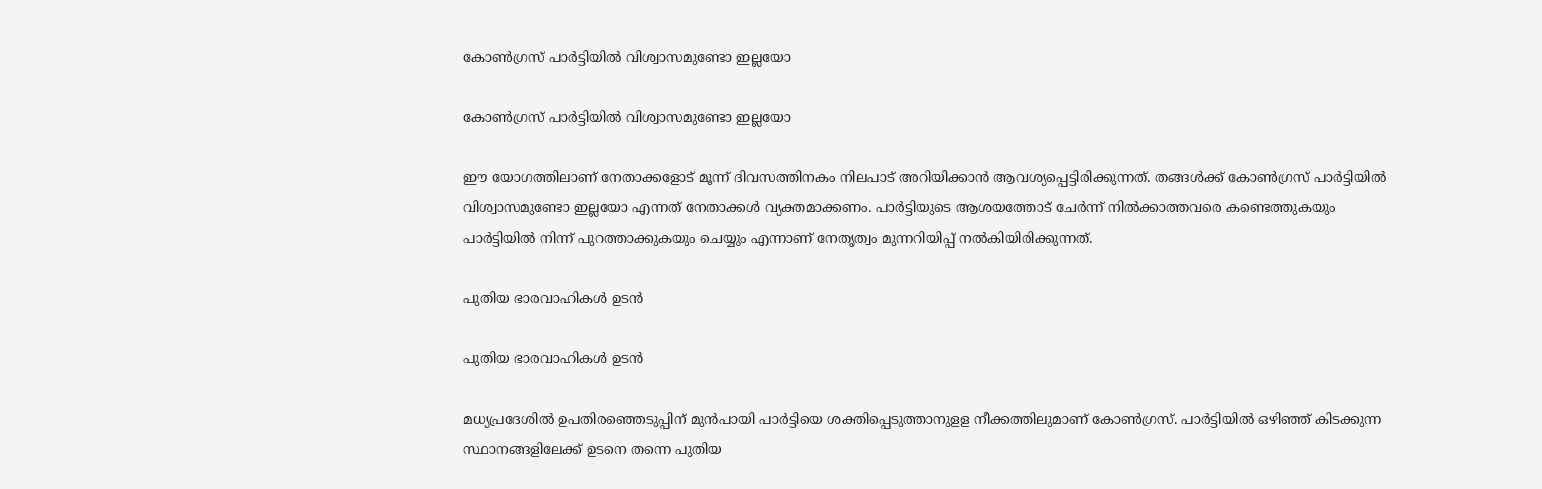കോണ്‍ഗ്രസ് പാര്‍ട്ടിയില്‍ വിശ്വാസമുണ്ടോ ഇല്ലയോ

കോണ്‍ഗ്രസ് പാര്‍ട്ടിയില്‍ വിശ്വാസമുണ്ടോ ഇല്ലയോ

ഈ യോഗത്തിലാണ് നേതാക്കളോട് മൂന്ന് ദിവസത്തിനകം നിലപാട് അറിയിക്കാന്‍ ആവശ്യപ്പെട്ടിരിക്കുന്നത്. തങ്ങള്‍ക്ക് കോണ്‍ഗ്രസ് പാര്‍ട്ടിയില്‍ വിശ്വാസമുണ്ടോ ഇല്ലയോ എന്നത് നേതാക്കള്‍ വ്യക്തമാക്കണം. പാര്‍ട്ടിയുടെ ആശയത്തോട് ചേര്‍ന്ന് നില്‍ക്കാത്തവരെ കണ്ടെത്തുകയും പാര്‍ട്ടിയില്‍ നിന്ന് പുറത്താക്കുകയും ചെയ്യും എന്നാണ് നേതൃത്വം മുന്നറിയിപ്പ് നല്‍കിയിരിക്കുന്നത്.

പുതിയ ഭാരവാഹികൾ ഉടൻ

പുതിയ ഭാരവാഹികൾ ഉടൻ

മധ്യപ്രദേശില്‍ ഉപതിരഞ്ഞെടുപ്പിന് മുന്‍പായി പാര്‍ട്ടിയെ ശക്തിപ്പെടുത്താനുളള നീക്കത്തിലുമാണ് കോണ്‍ഗ്രസ്. പാര്‍ട്ടിയില്‍ ഒഴിഞ്ഞ് കിടക്കുന്ന സ്ഥാനങ്ങളിലേക്ക് ഉടനെ തന്നെ പുതിയ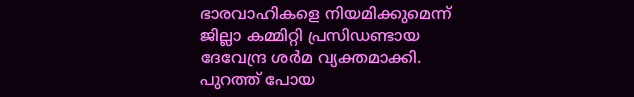ഭാരവാഹികളെ നിയമിക്കുമെന്ന് ജില്ലാ കമ്മിറ്റി പ്രസിഡണ്ടായ ദേവേന്ദ്ര ശര്‍മ വ്യക്തമാക്കി. പുറത്ത് പോയ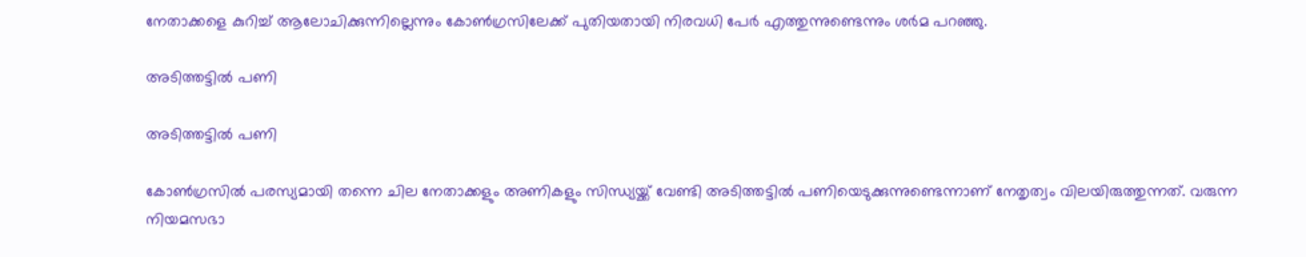നേതാക്കളെ കുറിച്ച് ആലോചിക്കുന്നില്ലെന്നും കോണ്‍ഗ്രസിലേക്ക് പുതിയതായി നിരവധി പേര്‍ എത്തുന്നുണ്ടെന്നും ശര്‍മ പറഞ്ഞു.

അടിത്തട്ടില്‍ പണി

അടിത്തട്ടില്‍ പണി

കോൺഗ്രസിൽ പരസ്യമായി തന്നെ ചില നേതാക്കളും അണികളും സിന്ധ്യയ്ക്ക് വേണ്ടി അടിത്തട്ടില്‍ പണിയെടുക്കുന്നുണ്ടെന്നാണ് നേതൃത്വം വിലയിരുത്തുന്നത്. വരുന്ന നിയമസഭാ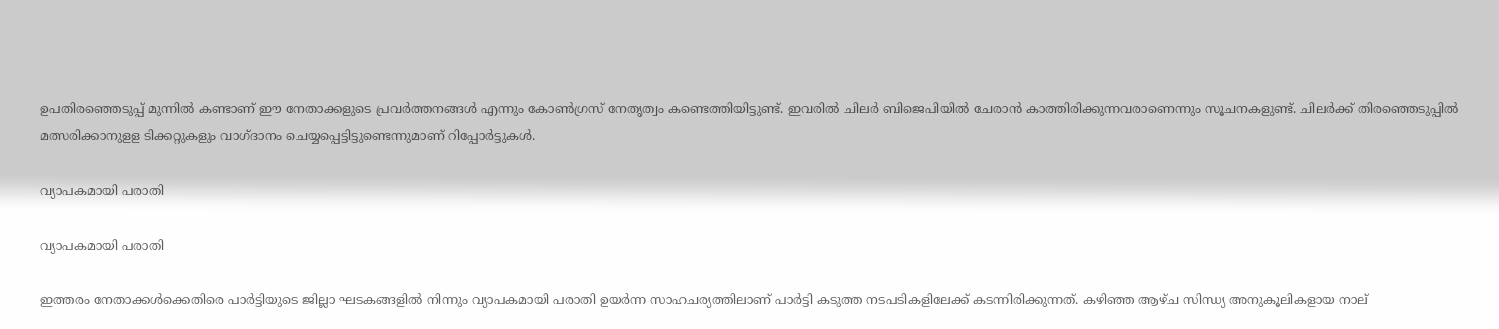ഉപതിരഞ്ഞെടുപ്പ് മുന്നില്‍ കണ്ടാണ് ഈ നേതാക്കളുടെ പ്രവര്‍ത്തനങ്ങള്‍ എന്നും കോണ്‍ഗ്രസ് നേതൃത്വം കണ്ടെത്തിയിട്ടുണ്ട്. ഇവരില്‍ ചിലര്‍ ബിജെപിയില്‍ ചേരാന്‍ കാത്തിരിക്കുന്നവരാണെന്നും സൂചനകളുണ്ട്. ചിലര്‍ക്ക് തിരഞ്ഞെടുപ്പില്‍ മത്സരിക്കാനുളള ടിക്കറ്റുകളും വാഗ്ദാനം ചെയ്യപ്പെട്ടിട്ടുണ്ടെന്നുമാണ് റിപ്പോര്‍ട്ടുകള്‍.

വ്യാപകമായി പരാതി

വ്യാപകമായി പരാതി

ഇത്തരം നേതാക്കൾക്കെതിരെ പാര്‍ട്ടിയുടെ ജില്ലാ ഘടകങ്ങളില്‍ നിന്നും വ്യാപകമായി പരാതി ഉയര്‍ന്ന സാഹചര്യത്തിലാണ് പാർട്ടി കടുത്ത നടപടികളിലേക്ക് കടന്നിരിക്കുന്നത്. കഴിഞ്ഞ ആഴ്ച സിന്ധ്യ അനുകൂലികളായ നാല്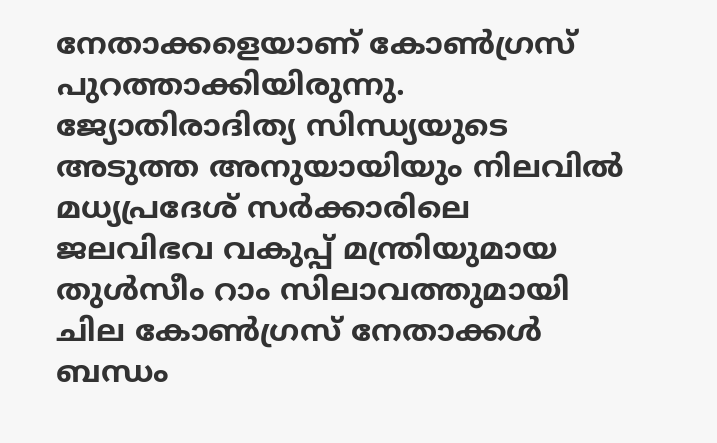നേതാക്കളെയാണ് കോണ്‍ഗ്രസ് പുറത്താക്കിയിരുന്നു. ജ്യോതിരാദിത്യ സിന്ധ്യയുടെ അടുത്ത അനുയായിയും നിലവില്‍ മധ്യപ്രദേശ് സര്‍ക്കാരിലെ ജലവിഭവ വകുപ്പ് മന്ത്രിയുമായ തുള്‍സീം റാം സിലാവത്തുമായി ചില കോണ്‍ഗ്രസ് നേതാക്കള്‍ ബന്ധം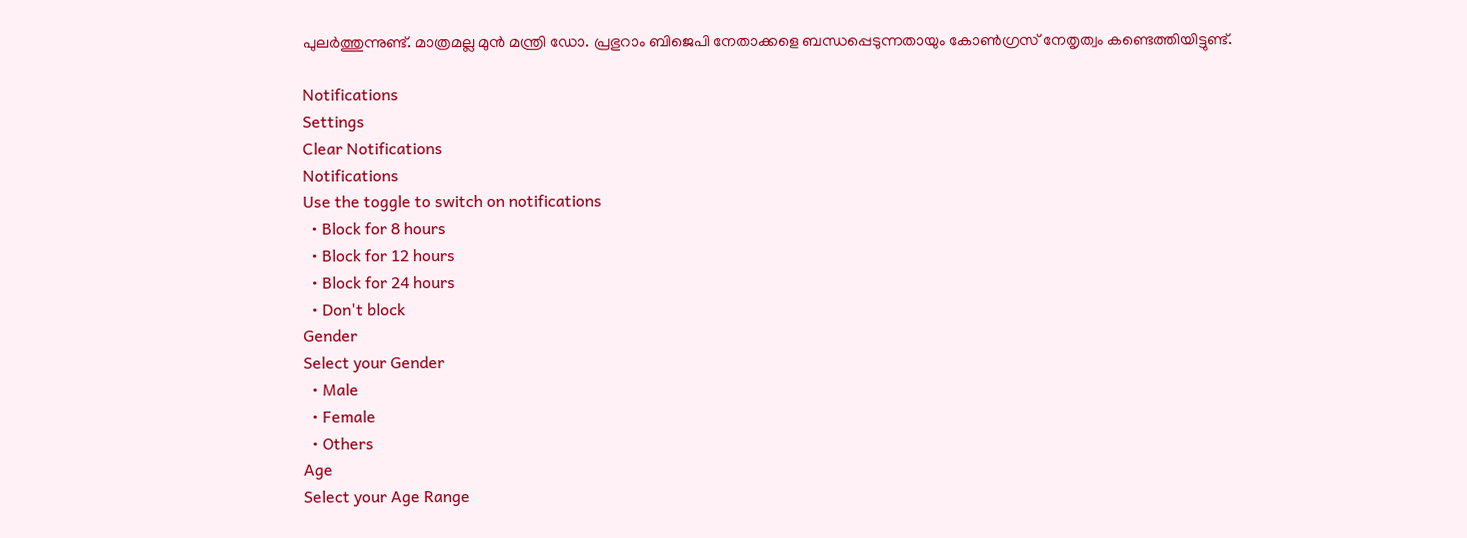പുലര്‍ത്തുന്നുണ്ട്. മാത്രമല്ല മുന്‍ മന്ത്രി ഡോ. പ്രഭുറാം ബിജെപി നേതാക്കളെ ബന്ധപ്പെടുന്നതായും കോണ്‍ഗ്രസ് നേതൃത്വം കണ്ടെത്തിയിട്ടുണ്ട്.

Notifications
Settings
Clear Notifications
Notifications
Use the toggle to switch on notifications
  • Block for 8 hours
  • Block for 12 hours
  • Block for 24 hours
  • Don't block
Gender
Select your Gender
  • Male
  • Female
  • Others
Age
Select your Age Range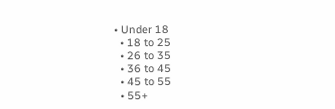• Under 18
  • 18 to 25
  • 26 to 35
  • 36 to 45
  • 45 to 55
  • 55+